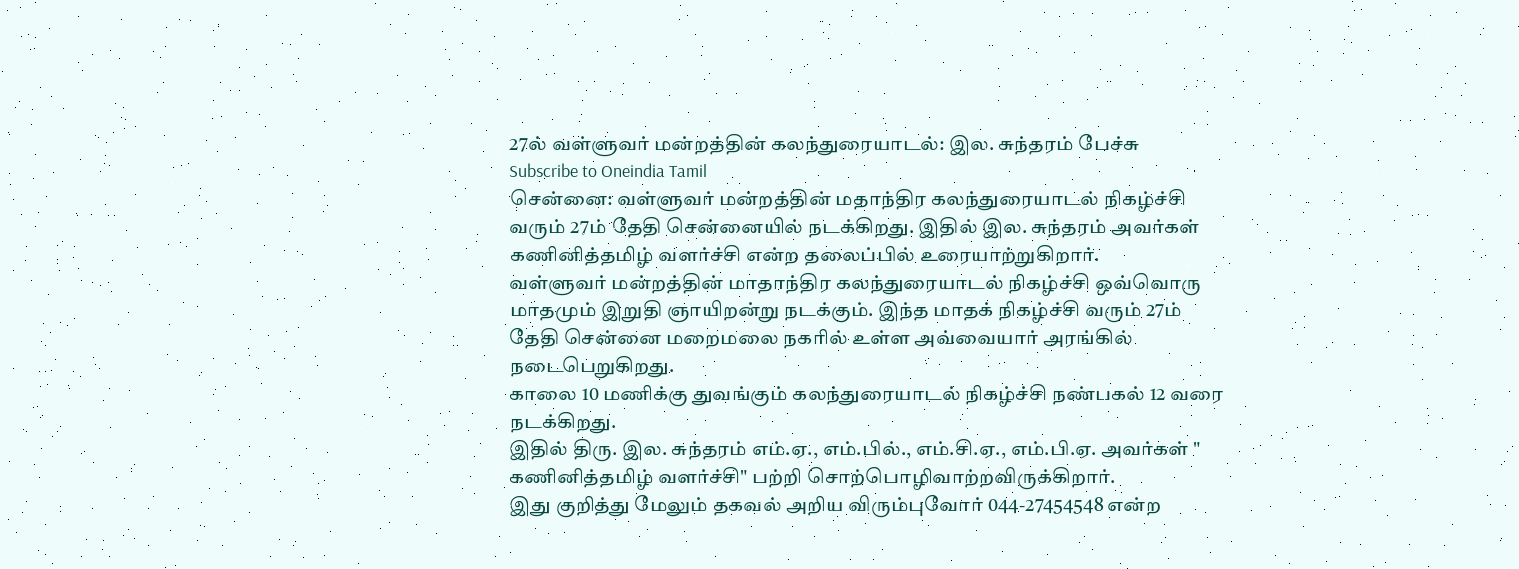27ல் வள்ளுவர் மன்றத்தின் கலந்துரையாடல்: இல. சுந்தரம் பேச்சு
Subscribe to Oneindia Tamil
சென்னை: வள்ளுவர் மன்றத்தின் மதாந்திர கலந்துரையாடல் நிகழ்ச்சி வரும் 27ம் தேதி சென்னையில் நடக்கிறது. இதில் இல. சுந்தரம் அவர்கள் கணினித்தமிழ் வளர்ச்சி என்ற தலைப்பில் உரையாற்றுகிறார்.
வள்ளுவர் மன்றத்தின் மாதாந்திர கலந்துரையாடல் நிகழ்ச்சி ஒவ்வொரு மாதமும் இறுதி ஞாயிறன்று நடக்கும். இந்த மாதக் நிகழ்ச்சி வரும் 27ம் தேதி சென்னை மறைமலை நகரில் உள்ள அவ்வையார் அரங்கில் நடைபெறுகிறது.
காலை 10 மணிக்கு துவங்கும் கலந்துரையாடல் நிகழ்ச்சி நண்பகல் 12 வரை நடக்கிறது.
இதில் திரு. இல. சுந்தரம் எம்.ஏ., எம்.பில்., எம்.சி.ஏ., எம்.பி.ஏ. அவர்கள் " கணினித்தமிழ் வளர்ச்சி" பற்றி சொற்பொழிவாற்றவிருக்கிறார்.
இது குறித்து மேலும் தகவல் அறிய விரும்புவோர் 044-27454548 என்ற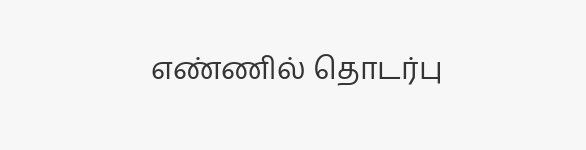எண்ணில் தொடர்பு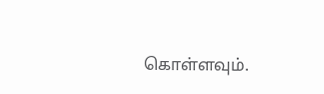கொள்ளவும்.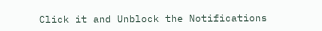Click it and Unblock the Notifications